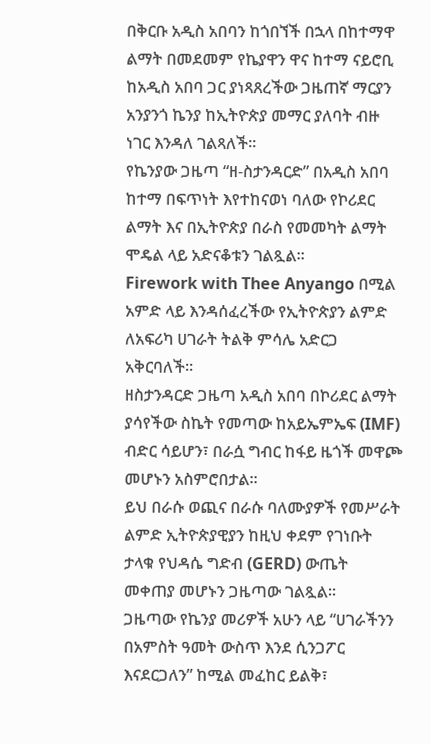በቅርቡ አዲስ አበባን ከጎበኘች በኋላ በከተማዋ ልማት በመደመም የኬያዋን ዋና ከተማ ናይሮቢ ከአዲስ አበባ ጋር ያነጻጸረችው ጋዜጠኛ ማርያን አንያንጎ ኬንያ ከኢትዮጵያ መማር ያለባት ብዙ ነገር እንዳለ ገልጻለች።
የኬንያው ጋዜጣ “ዘ-ስታንዳርድ” በአዲስ አበባ ከተማ በፍጥነት እየተከናወነ ባለው የኮሪደር ልማት እና በኢትዮጵያ በራስ የመመካት ልማት ሞዴል ላይ አድናቆቱን ገልጿል።
Firework with Thee Anyango በሚል አምድ ላይ እንዳሰፈረችው የኢትዮጵያን ልምድ ለአፍሪካ ሀገራት ትልቅ ምሳሌ አድርጋ አቅርባለች።
ዘስታንዳርድ ጋዜጣ አዲስ አበባ በኮሪደር ልማት ያሳየችው ስኬት የመጣው ከአይኤምኤፍ (IMF) ብድር ሳይሆን፣ በራሷ ግብር ከፋይ ዜጎች መዋጮ መሆኑን አስምሮበታል።
ይህ በራሱ ወጪና በራሱ ባለሙያዎች የመሥራት ልምድ ኢትዮጵያዊያን ከዚህ ቀደም የገነቡት ታላቁ የህዳሴ ግድብ (GERD) ውጤት መቀጠያ መሆኑን ጋዜጣው ገልጿል።
ጋዜጣው የኬንያ መሪዎች አሁን ላይ “ሀገራችንን በአምስት ዓመት ውስጥ እንደ ሲንጋፖር እናደርጋለን” ከሚል መፈከር ይልቅ፣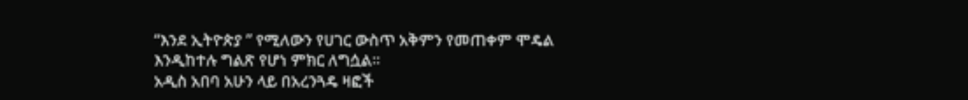“እንደ ኢትዮጵያ ” የሚለውን የሀገር ውስጥ አቅምን የመጠቀም ሞዴል እንዲከተሉ ግልጽ የሆነ ምክር ለግሷል።
አዲስ አበባ አሁን ላይ በአረንጓዴ ዛፎች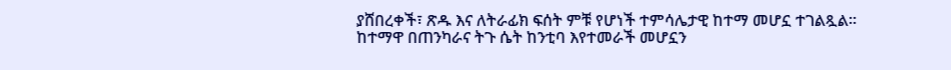ያሸበረቀች፣ ጽዱ እና ለትራፊክ ፍሰት ምቹ የሆነች ተምሳሌታዊ ከተማ መሆኗ ተገልጿል።
ከተማዋ በጠንካራና ትጉ ሴት ከንቲባ እየተመራች መሆኗን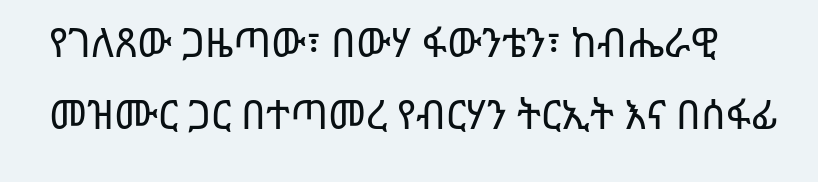የገለጸው ጋዜጣው፣ በውሃ ፋውንቴን፣ ከብሔራዊ መዝሙር ጋር በተጣመረ የብርሃን ትርኢት እና በሰፋፊ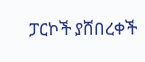ፓርኮች ያሸበረቀች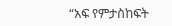“አፍ የምታስከፍት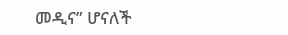መዲና” ሆናለች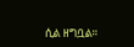ሲል ዘግቧል።